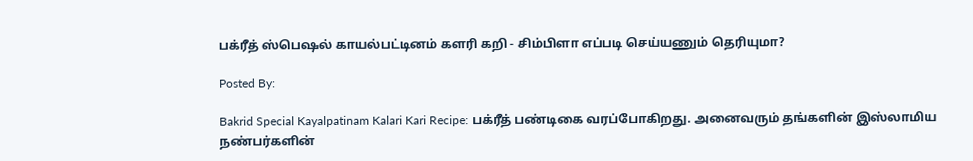பக்ரீத் ஸ்பெஷல் காயல்பட்டினம் களரி கறி - சிம்பிளா எப்படி செய்யணும் தெரியுமா?

Posted By:

Bakrid Special Kayalpatinam Kalari Kari Recipe: பக்ரீத் பண்டிகை வரப்போகிறது. அனைவரும் தங்களின் இஸ்லாமிய நண்பர்களின்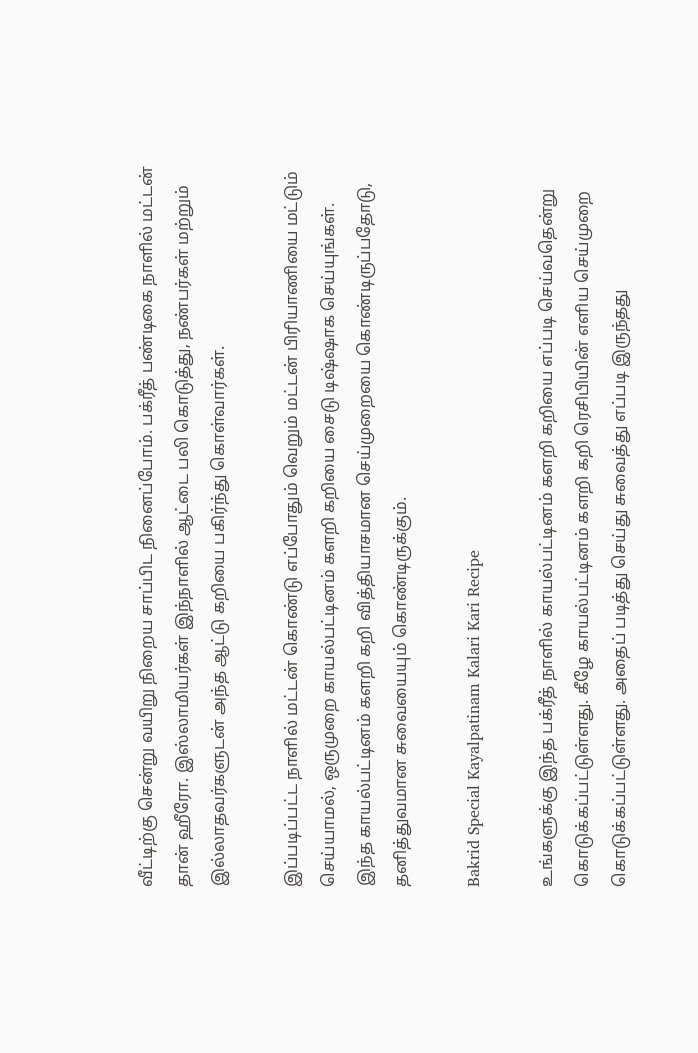வீட்டிற்கு சென்று வயிறு நிறைய சாப்பிட நினைப்போம். பக்ரீத் பண்டிகை நாளில் மட்டன் தான் ஹீரோ. இஸ்லாமியர்கள் இந்நாளில் ஆட்டை பலி கொடுத்து, நண்பர்கள் மற்றும் இல்லாதவர்களுடன் அந்த ஆட்டு கறியை பகிர்ந்து கொள்வார்கள்.

இப்படிப்பட்ட நாளில் மட்டன் கொண்டு எப்போதும் வெறும் மட்டன் பிரியாணியை மட்டும் செய்யாமல், ஒருமுறை காயல்பட்டினம் களறி கறியை சைடு டிஷ்ஷாக செய்யுங்கள். இந்த காயல்பட்டினம் களறி கறி வித்தியாசமான செய்முறையை கொண்டிருப்பதோடு, தனித்துவமான சுவையையும் கொண்டிருக்கும்.

Bakrid Special Kayalpatinam Kalari Kari Recipe

உங்களுக்கு இந்த பக்ரீத் நாளில் காயல்பட்டினம் களறி கறியை எப்படி செய்வதென்று கொடுக்கப்பட்டுள்ளது. கீழே காயல்பட்டினம் களறி கறி ரெசிபியின் எளிய செய்முறை கொடுக்கப்பட்டுள்ளது. அதைப் படித்து செய்து சுவைத்து எப்படி இருந்தது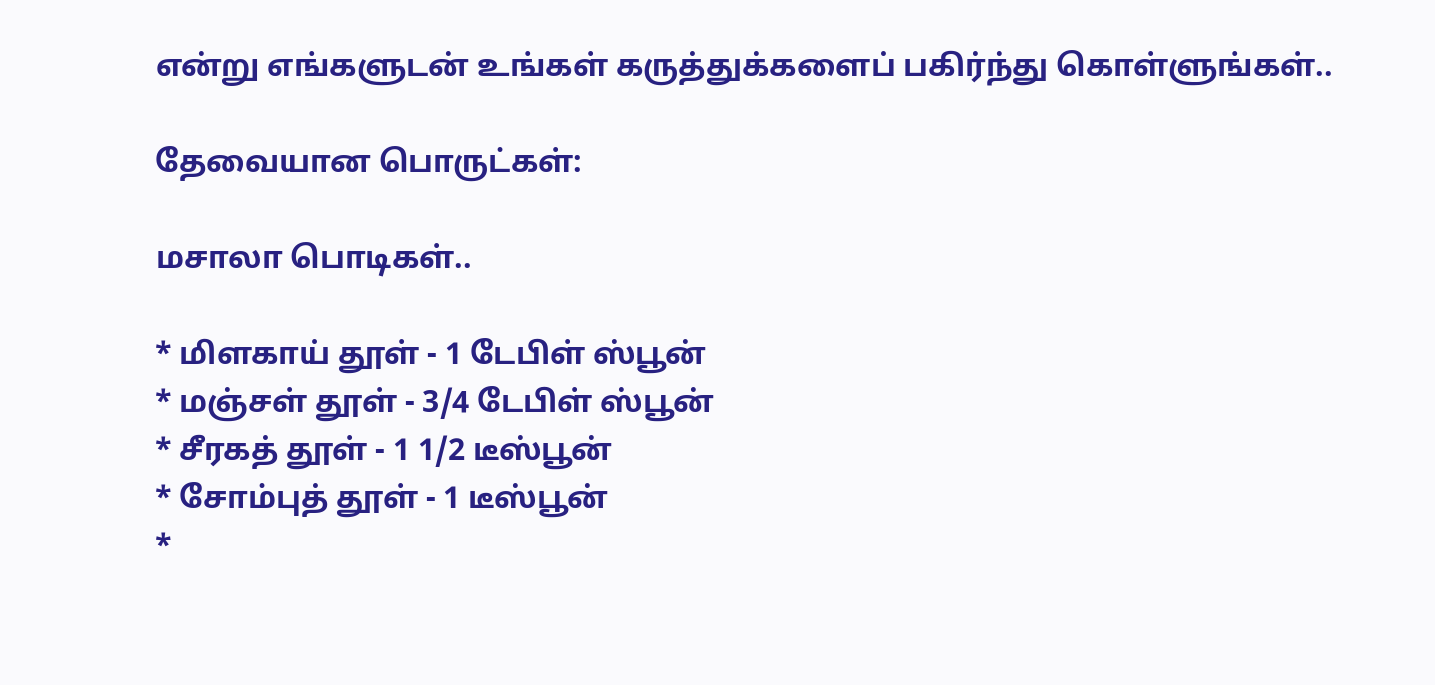என்று எங்களுடன் உங்கள் கருத்துக்களைப் பகிர்ந்து கொள்ளுங்கள்..

தேவையான பொருட்கள்:

மசாலா பொடிகள்..

* மிளகாய் தூள் - 1 டேபிள் ஸ்பூன்
* மஞ்சள் தூள் - 3/4 டேபிள் ஸ்பூன்
* சீரகத் தூள் - 1 1/2 டீஸ்பூன்
* சோம்புத் தூள் - 1 டீஸ்பூன்
*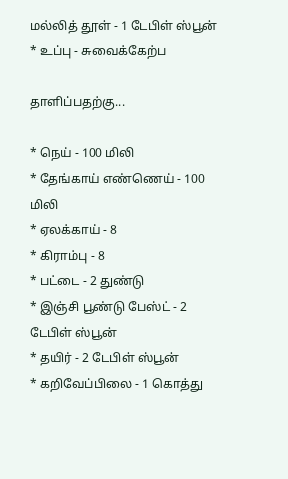மல்லித் தூள் - 1 டேபிள் ஸ்பூன்
* உப்பு - சுவைக்கேற்ப

தாளிப்பதற்கு...

* நெய் - 100 மிலி
* தேங்காய் எண்ணெய் - 100 மிலி
* ஏலக்காய் - 8
* கிராம்பு - 8
* பட்டை - 2 துண்டு
* இஞ்சி பூண்டு பேஸ்ட் - 2 டேபிள் ஸ்பூன்
* தயிர் - 2 டேபிள் ஸ்பூன்
* கறிவேப்பிலை - 1 கொத்து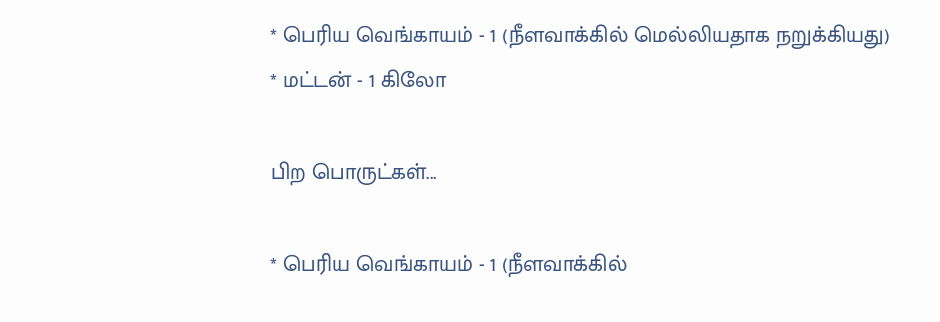* பெரிய வெங்காயம் - 1 (நீளவாக்கில் மெல்லியதாக நறுக்கியது)
* மட்டன் - 1 கிலோ

பிற பொருட்கள்...

* பெரிய வெங்காயம் - 1 (நீளவாக்கில்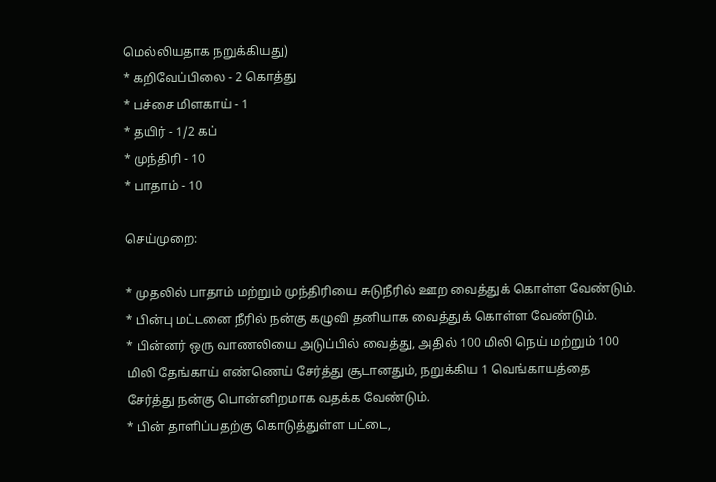மெல்லியதாக நறுக்கியது)
* கறிவேப்பிலை - 2 கொத்து
* பச்சை மிளகாய் - 1
* தயிர் - 1/2 கப்
* முந்திரி - 10
* பாதாம் - 10

செய்முறை:

* முதலில் பாதாம் மற்றும் முந்திரியை சுடுநீரில் ஊற வைத்துக் கொள்ள வேண்டும்.
* பின்பு மட்டனை நீரில் நன்கு கழுவி தனியாக வைத்துக் கொள்ள வேண்டும்.
* பின்னர் ஒரு வாணலியை அடுப்பில் வைத்து, அதில் 100 மிலி நெய் மற்றும் 100 மிலி தேங்காய் எண்ணெய் சேர்த்து சூடானதும், நறுக்கிய 1 வெங்காயத்தை சேர்த்து நன்கு பொன்னிறமாக வதக்க வேண்டும்.
* பின் தாளிப்பதற்கு கொடுத்துள்ள பட்டை,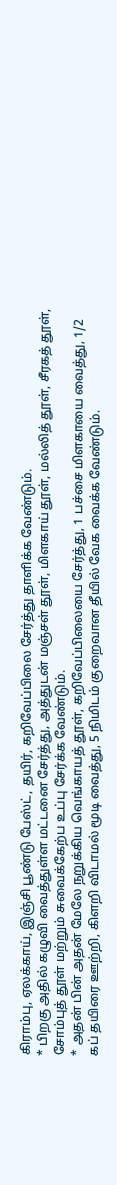கிராம்பு, ஏலக்காய், இஞ்சி பூண்டு பேஸ்ட், தயிர், கறிவேப்பிலை சேர்த்து தாளிக்க வேண்டும்.
* பிறகு அதில் கழுவி வைத்துள்ள மட்டனை சேர்த்து, அத்துடன் மஞ்சள் தூள், மிளகாய் தூள், மல்லித் தூள், சீரகத் தூள், சோம்புத் தூள் மற்றும் சுவைக்கேற்ப உப்பு சேர்க்க வேண்டும்.
* அதன் பின் அதன் மேலே நறுக்கிய வெங்காயத் தூள், கறிவேப்பிலையை சேர்த்து, 1 பச்சை மிளகாயை வைத்து, 1/2 கப் தயிரை ஊற்றி, கிளறி விடாமல் மூடி வைத்து, 5 நிமிடம் குறைவான தீயில் வேக வைக்க வேண்டும்.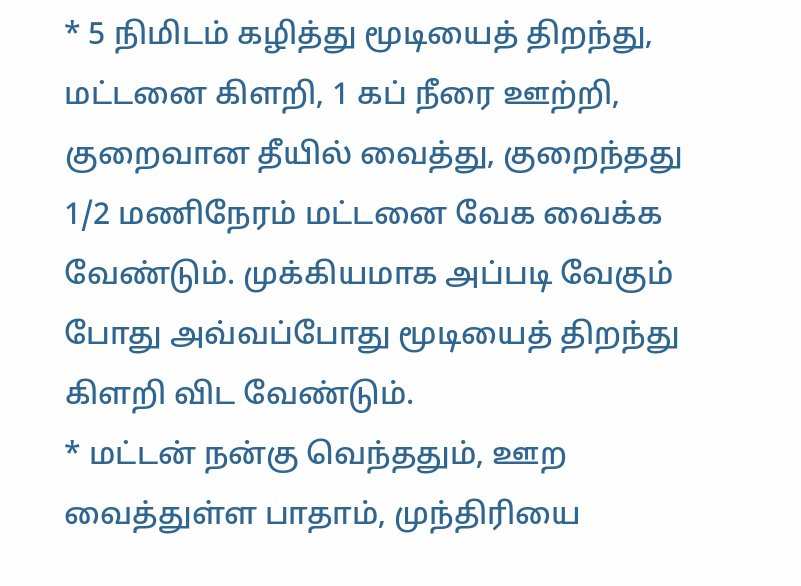* 5 நிமிடம் கழித்து மூடியைத் திறந்து, மட்டனை கிளறி, 1 கப் நீரை ஊற்றி, குறைவான தீயில் வைத்து, குறைந்தது 1/2 மணிநேரம் மட்டனை வேக வைக்க வேண்டும். முக்கியமாக அப்படி வேகும் போது அவ்வப்போது மூடியைத் திறந்து கிளறி விட வேண்டும்.
* மட்டன் நன்கு வெந்ததும், ஊற வைத்துள்ள பாதாம், முந்திரியை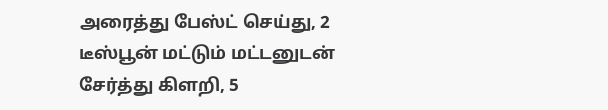அரைத்து பேஸ்ட் செய்து, 2 டீஸ்பூன் மட்டும் மட்டனுடன் சேர்த்து கிளறி, 5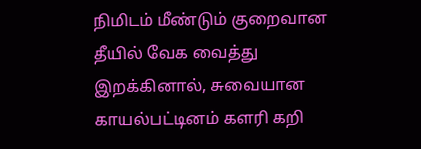நிமிடம் மீண்டும் குறைவான தீயில் வேக வைத்து இறக்கினால், சுவையான காயல்பட்டினம் களரி கறி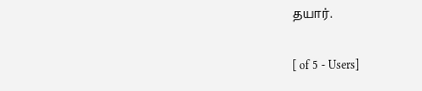தயார்.

[ of 5 - Users]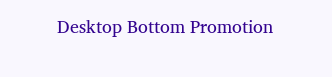Desktop Bottom Promotion